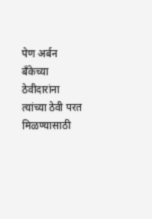पेण अर्बन बँकेच्या ठेवीदारांना त्यांच्या ठेवी परत मिळण्यासाठी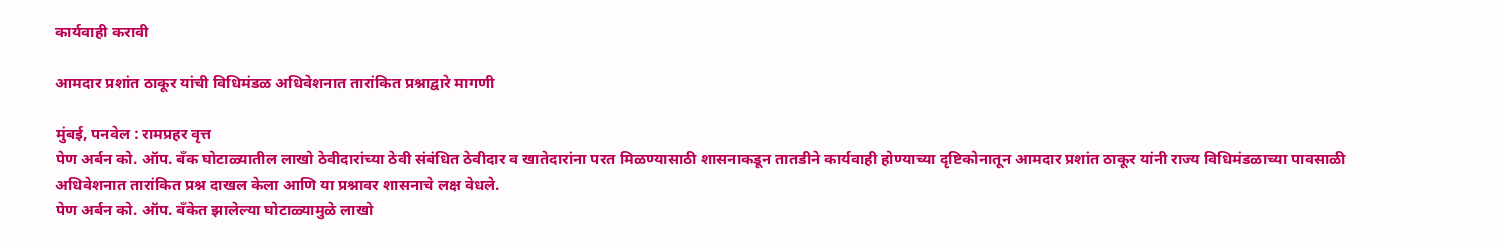कार्यवाही करावी

आमदार प्रशांत ठाकूर यांची विधिमंडळ अधिवेशनात तारांकित प्रश्नाद्वारे मागणी

मुंबई, पनवेल : रामप्रहर वृत्त
पेण अर्बन को. ऑप. बँक घोटाळ्यातील लाखो ठेवीदारांच्या ठेवी संबंधित ठेवीदार व खातेदारांना परत मिळण्यासाठी शासनाकडून तातडीने कार्यवाही होण्याच्या दृष्टिकोनातून आमदार प्रशांत ठाकूर यांनी राज्य विधिमंडळाच्या पावसाळी अधिवेशनात तारांकित प्रश्न दाखल केला आणि या प्रश्नावर शासनाचे लक्ष वेधले.
पेण अर्बन को. ऑप. बँकेत झालेल्या घोटाळ्यामुळे लाखो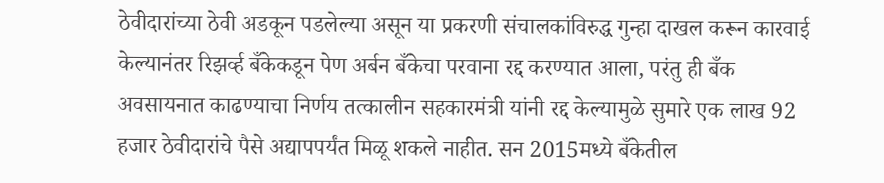ठेवीदारांच्या ठेवी अडकून पडलेल्या असून या प्रकरणी संचालकांविरुद्ध गुन्हा दाखल करून कारवाई केल्यानंतर रिझर्व्ह बँकेकडून पेण अर्बन बँकेचा परवाना रद्द करण्यात आला, परंतु ही बँक अवसायनात काढण्याचा निर्णय तत्कालीन सहकारमंत्री यांनी रद्द केल्यामुळे सुमारे एक लाख 92 हजार ठेवीदारांचे पैसे अद्यापपर्यंत मिळू शकले नाहीत. सन 2015मध्ये बँकेतील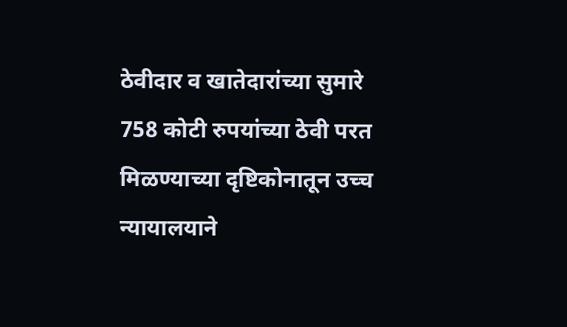ठेवीदार व खातेदारांच्या सुमारे 758 कोटी रुपयांच्या ठेवी परत मिळण्याच्या दृष्टिकोनातून उच्च न्यायालयाने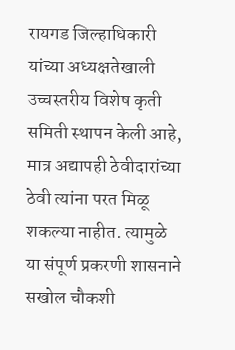रायगड जिल्हाधिकारी यांच्या अध्यक्षतेखाली उच्चस्तरीय विशेष कृती समिती स्थापन केली आहे, मात्र अद्यापही ठेवीदारांच्या ठेवी त्यांना परत मिळू शकल्या नाहीत. त्यामुळे या संपूर्ण प्रकरणी शासनाने सखोल चौकशी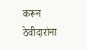करून ठेवीदारांना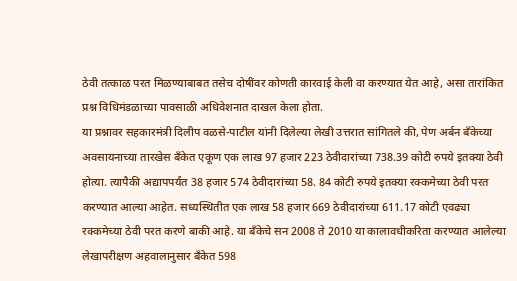ठेवी तत्काळ परत मिळण्याबाबत तसेच दोषींवर कोणती कारवाई केली वा करण्यात येत आहे, असा तारांकित प्रश्न विधिमंडळाच्या पावसाळी अधिवेशनात दाखल केला होता.
या प्रश्नावर सहकारमंत्री दिलीप वळसे-पाटील यांनी दिलेल्या लेखी उत्तरात सांगितले की, पेण अर्बन बँकेच्या अवसायनाच्या तारखेस बँकेत एकूण एक लाख 97 हजार 223 ठेवीदारांच्या 738.39 कोटी रुपये इतक्या ठेवी होत्या. त्यापैकी अद्यापपर्यंत 38 हजार 574 ठेवीदारांच्या 58. 84 कोटी रुपये इतक्या रक्कमेच्या ठेवी परत करण्यात आल्या आहेत. सध्यस्थितीत एक लाख 58 हजार 669 ठेवीदारांच्या 611.17 कोटी एवढ्या रक्कमेच्या ठेवी परत करणे बाकी आहे. या बँकेचे सन 2008 ते 2010 या कालावधीकरिता करण्यात आलेल्या लेखापरीक्षण अहवालानुसार बँकेत 598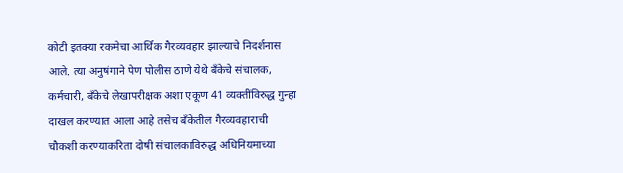कोटी इतक्या रकमेचा आर्थिक गैरव्यवहार झाल्याचे निदर्शनास आले. त्या अनुषंगाने पेण पोलीस ठाणे येथे बँकेचे संचालक, कर्मचारी, बँकेचे लेखापरीक्षक अशा एकूण 41 व्यक्तींविरुद्ध गुन्हा दाखल करण्यात आला आहे तसेच बँकेतील गैरव्यवहाराची चौकशी करण्याकरिता दोषी संचालकाविरुद्ध अधिनियमाच्या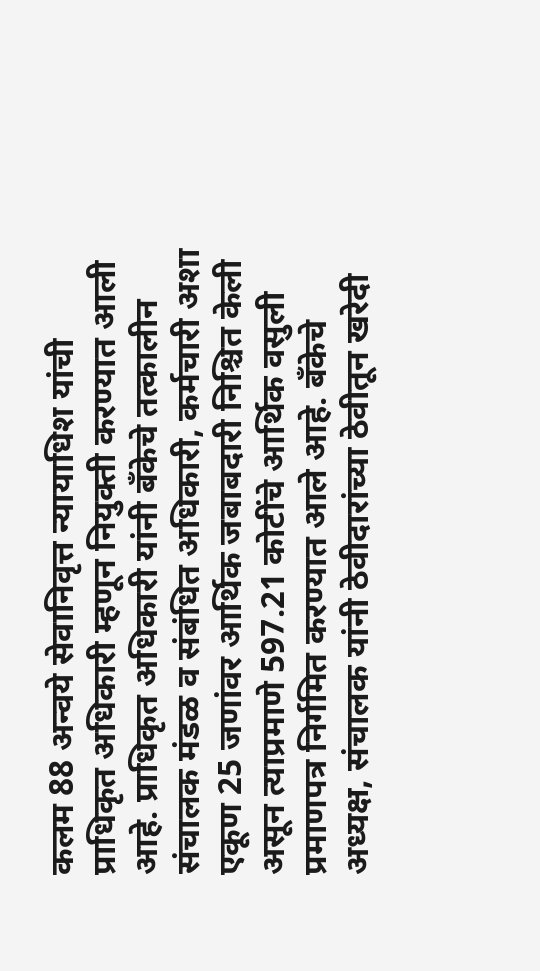कलम 88 अन्वये सेवानिवृत्त न्यायाधिश यांची प्राधिकृत अधिकारी म्हणून नियुक्ती करण्यात आली आहे. प्राधिकृत अधिकारी यांनी बँकेचे तत्कालीन संचालक मंडळ व संबंधित अधिकारी, कर्मचारी अशा एकूण 25 जणांवर आर्थिक जबाबदारी निश्चित केली असून त्याप्रमाणे 597.21 कोटींचे आर्थिक वसुली प्रमाणपत्र निर्गमित करण्यात आले आहे. बँकेचे अध्यक्ष, संचालक यांनी ठेवीदारांच्या ठेवीतून खरेदी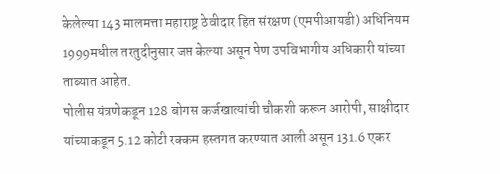केलेल्या 143 मालमत्ता महाराष्ट्र ठेवीदार हित संरक्षण (एमपीआयडी) अधिनियम 1999मधील तरतुदीनुसार जप्त केल्या असून पेण उपविभागीय अधिकारी यांच्या ताब्यात आहेत.
पोलीस यंत्रणेकडून 128 बोगस कर्जखात्यांची चौकशी करून आरोपी, साक्षीदार यांच्याकडून 5.12 कोटी रक्कम हस्तगत करण्यात आली असून 131.6 एकर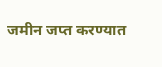जमीन जप्त करण्यात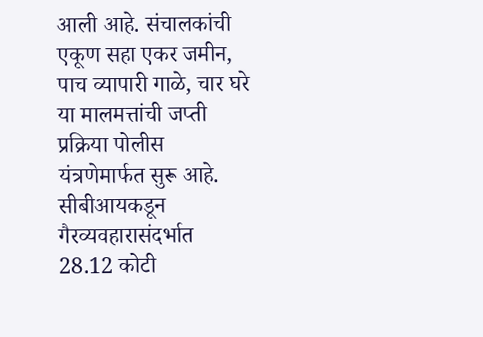आली आहे. संचालकांची एकूण सहा एकर जमीन, पाच व्यापारी गाळे, चार घरे या मालमत्तांची जप्ती प्रक्रिया पोलीस यंत्रणेमार्फत सुरू आहे. सीबीआयकडून गैरव्यवहारासंदर्भात 28.12 कोटी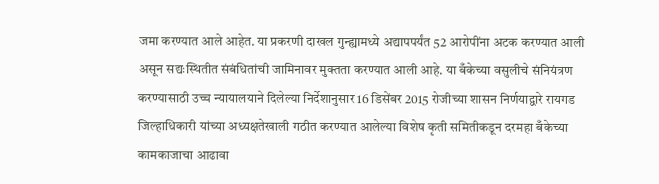जमा करण्यात आले आहेत. या प्रकरणी दाखल गुन्ह्यामध्ये अद्यापपर्यंत 52 आरोपींना अटक करण्यात आली असून सद्यःस्थितीत संबंधितांची जामिनावर मुक्तता करण्यात आली आहे. या बँकेच्या वसुलीचे संनियंत्रण करण्यासाठी उच्च न्यायालयाने दिलेल्या निर्देशानुसार 16 डिसेंबर 2015 रोजीच्या शासन निर्णयाद्वारे रायगड जिल्हाधिकारी यांच्या अध्यक्षतेखाली गठीत करण्यात आलेल्या विशेष कृती समितीकडून दरमहा बँकेच्या कामकाजाचा आढावा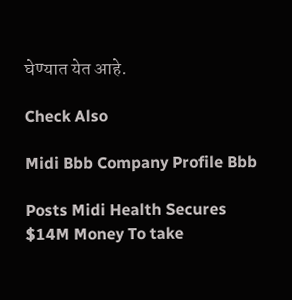घेण्यात येत आहे.

Check Also

Midi Bbb Company Profile Bbb

Posts Midi Health Secures $14M Money To take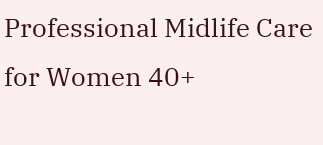Professional Midlife Care for Women 40+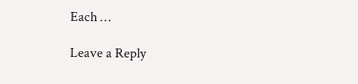Each …

Leave a Reply